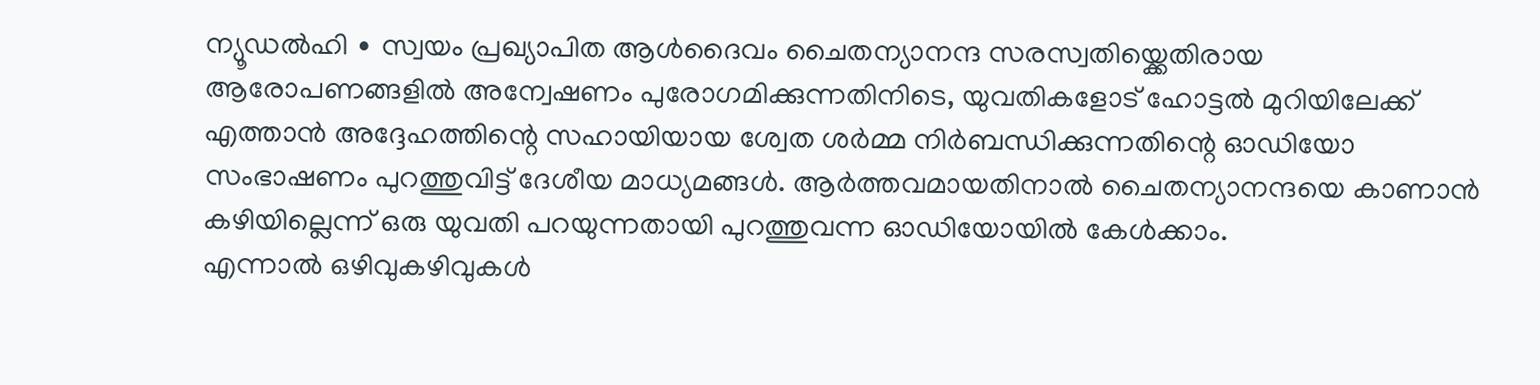ന്യൂഡൽഹി ∙ സ്വയം പ്രഖ്യാപിത ആൾദൈവം ചൈതന്യാനന്ദ സരസ്വതിയ്ക്കെതിരായ
ആരോപണങ്ങളിൽ അന്വേഷണം പുരോഗമിക്കുന്നതിനിടെ, യുവതികളോട് ഹോട്ടൽ മുറിയിലേക്ക് എത്താൻ അദ്ദേഹത്തിന്റെ സഹായിയായ ശ്വേത ശർമ്മ നിർബന്ധിക്കുന്നതിന്റെ ഓഡിയോ സംഭാഷണം പുറത്തുവിട്ട് ദേശീയ മാധ്യമങ്ങൾ. ആർത്തവമായതിനാൽ ചൈതന്യാനന്ദയെ കാണാൻ കഴിയില്ലെന്ന് ഒരു യുവതി പറയുന്നതായി പുറത്തുവന്ന ഓഡിയോയിൽ കേൾക്കാം.
എന്നാൽ ഒഴിവുകഴിവുകൾ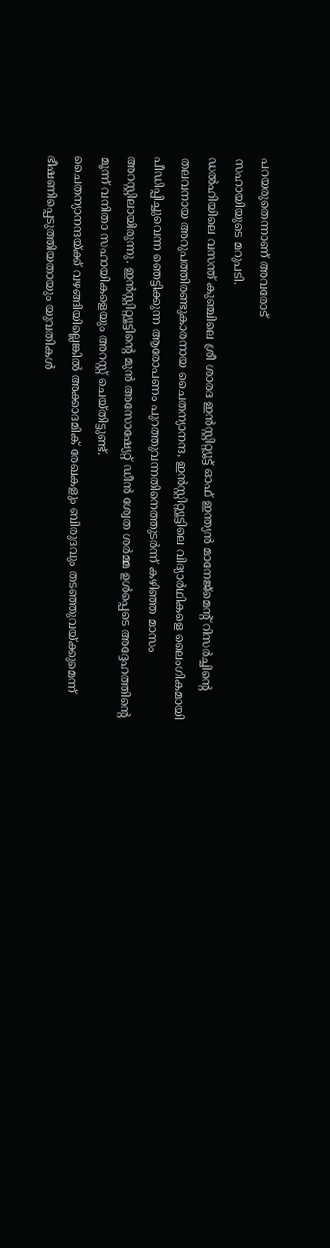പറയരുതെന്നാണ് അവരോട്
സഹായിയുടെ മറുപടി.
ഡൽഹിയിലെ വസന്ത് കുഞ്ചിലെ ശ്രീ ശാരദ ഇൻസ്റ്റിറ്റ്യൂട്ട് ഓഫ് ഇന്ത്യൻ മാനേജ്മെന്റ് റിസർച്ചിന്റെ തലവനായ അറുപത്തിരണ്ടുകാരനായ ചൈതന്യാനന്ദ, ഇൻസ്റ്റിറ്റ്യൂട്ടിലെ വിദ്യാർഥികളെ ലൈംഗികമായി പീഡിപ്പിച്ചുവെന്ന ഞെട്ടിക്കുന്ന ആരോപണം പുറത്തുവന്നതിനെത്തുടർന്ന് കഴിഞ്ഞ മാസം അറസ്റ്റിലായിരുന്നു. ഇൻസ്റ്റിറ്റ്യൂട്ടിന്റെ മുൻ അസോഷ്യേറ്റ് ഡീൻ ശ്വേത ശർമ്മ ഉൾപ്പെടെ അദ്ദേഹത്തിന്റെ മൂന്ന് വനിതാ സഹായികളെയും അറസ്റ്റ് ചെയ്തിട്ടുണ്ട്.
ചൈതന്യാനന്ദയ്ക്ക് വഴങ്ങിയില്ലെങ്കിൽ അക്കാദമിക് രേഖകളും ബിരുദവും തടഞ്ഞുവയ്ക്കുമെന്ന് ഭീഷണിപ്പെടുത്തിയതായും യുവതികൾ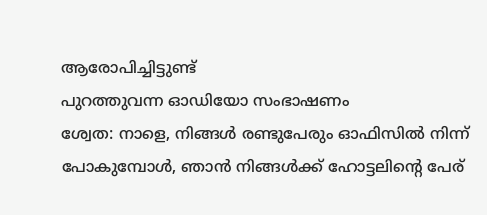ആരോപിച്ചിട്ടുണ്ട്
പുറത്തുവന്ന ഓഡിയോ സംഭാഷണം
ശ്വേത: നാളെ, നിങ്ങൾ രണ്ടുപേരും ഓഫിസിൽ നിന്ന് പോകുമ്പോൾ, ഞാൻ നിങ്ങൾക്ക് ഹോട്ടലിന്റെ പേര്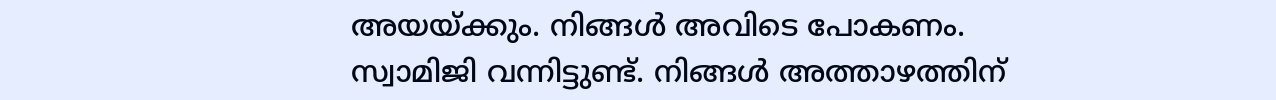അയയ്ക്കും. നിങ്ങൾ അവിടെ പോകണം.
സ്വാമിജി വന്നിട്ടുണ്ട്. നിങ്ങൾ അത്താഴത്തിന്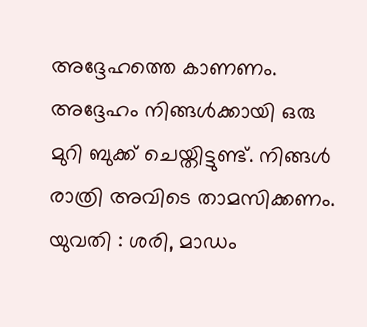അദ്ദേഹത്തെ കാണണം.
അദ്ദേഹം നിങ്ങൾക്കായി ഒരു മുറി ബുക്ക് ചെയ്തിട്ടുണ്ട്. നിങ്ങൾ രാത്രി അവിടെ താമസിക്കണം.
യുവതി : ശരി, മാഡം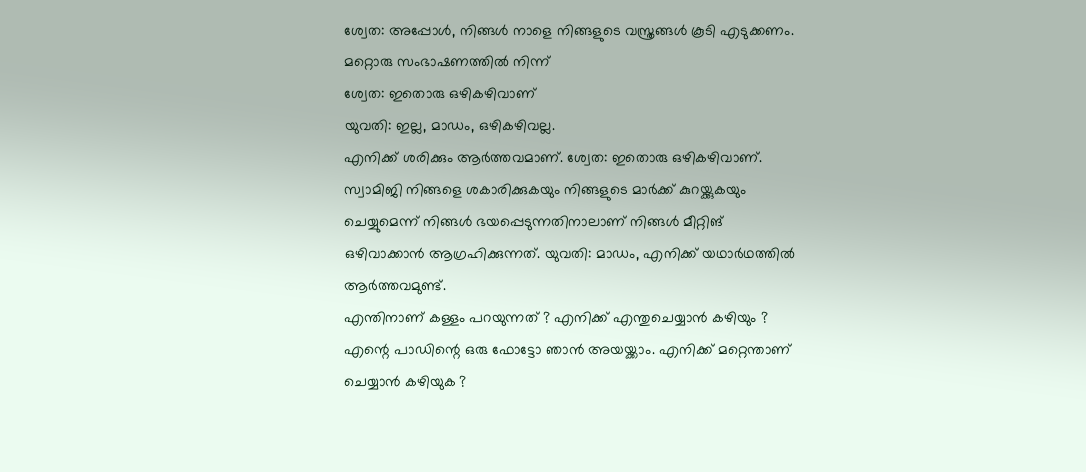ശ്വേത: അപ്പോൾ, നിങ്ങൾ നാളെ നിങ്ങളുടെ വസ്ത്രങ്ങൾ കൂടി എടുക്കണം.
മറ്റൊരു സംഭാഷണത്തിൽ നിന്ന്
ശ്വേത: ഇതൊരു ഒഴികഴിവാണ്
യുവതി: ഇല്ല, മാഡം, ഒഴികഴിവല്ല.
എനിക്ക് ശരിക്കും ആർത്തവമാണ്. ശ്വേത: ഇതൊരു ഒഴികഴിവാണ്. സ്വാമിജി നിങ്ങളെ ശകാരിക്കുകയും നിങ്ങളുടെ മാർക്ക് കുറയ്ക്കുകയും ചെയ്യുമെന്ന് നിങ്ങൾ ഭയപ്പെടുന്നതിനാലാണ് നിങ്ങൾ മീറ്റിങ് ഒഴിവാക്കാൻ ആഗ്രഹിക്കുന്നത്. യുവതി: മാഡം, എനിക്ക് യഥാർഥത്തിൽ ആർത്തവമുണ്ട്.
എന്തിനാണ് കള്ളം പറയുന്നത് ? എനിക്ക് എന്തുചെയ്യാൻ കഴിയും ? എന്റെ പാഡിന്റെ ഒരു ഫോട്ടോ ഞാൻ അയയ്ക്കാം. എനിക്ക് മറ്റെന്താണ് ചെയ്യാൻ കഴിയുക ?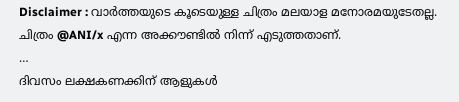Disclaimer : വാർത്തയുടെ കൂടെയുള്ള ചിത്രം മലയാള മനോരമയുടേതല്ല.
ചിത്രം @ANI/x എന്ന അക്കൗണ്ടിൽ നിന്ന് എടുത്തതാണ്.
…
ദിവസം ലക്ഷകണക്കിന് ആളുകൾ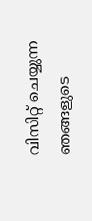വിസിറ്റ് ചെയ്യുന്ന ഞങ്ങളുടെ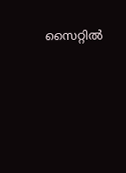സൈറ്റിൽ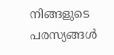നിങ്ങളുടെ പരസ്യങ്ങൾ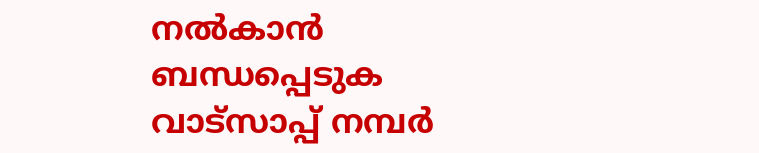നൽകാൻ ബന്ധപ്പെടുക വാട്സാപ്പ് നമ്പർ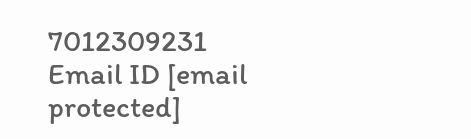7012309231 Email ID [email protected]